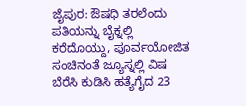ಜೈಪುರ: ಔಷಧಿ ತರಲೆಂದು ಪತಿಯನ್ನು ಬೈಕ್ನಲ್ಲಿ ಕರೆದೊಯ್ದು, ಪೂರ್ವಯೋಜಿತ ಸಂಚಿನಂತೆ ಜ್ಯೂಸ್ನಲ್ಲಿ ವಿಷ ಬೆರೆಸಿ ಕುಡಿಸಿ ಹತ್ಯೆಗೈದ 23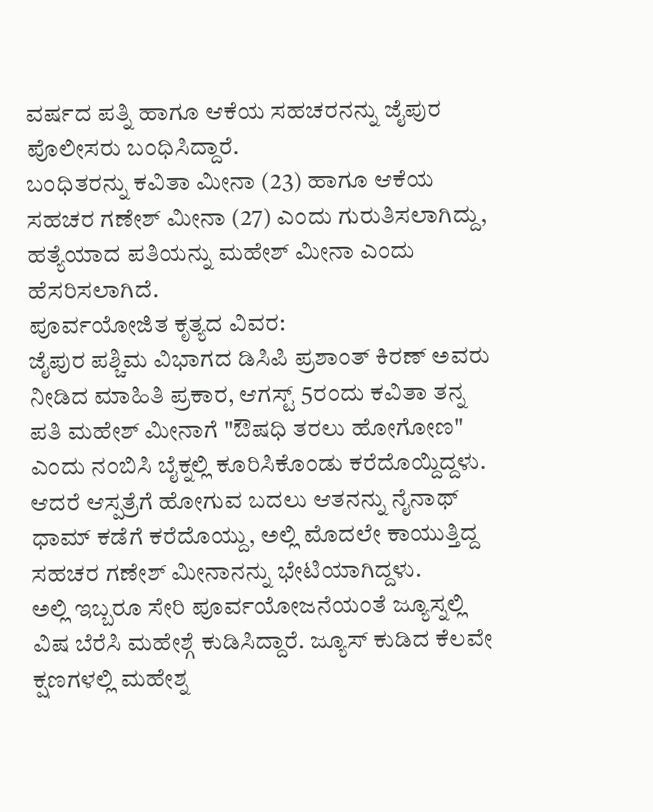ವರ್ಷದ ಪತ್ನಿ ಹಾಗೂ ಆಕೆಯ ಸಹಚರನನ್ನು ಜೈಪುರ ಪೊಲೀಸರು ಬಂಧಿಸಿದ್ದಾರೆ.
ಬಂಧಿತರನ್ನು ಕವಿತಾ ಮೀನಾ (23) ಹಾಗೂ ಆಕೆಯ ಸಹಚರ ಗಣೇಶ್ ಮೀನಾ (27) ಎಂದು ಗುರುತಿಸಲಾಗಿದ್ದು, ಹತ್ಯೆಯಾದ ಪತಿಯನ್ನು ಮಹೇಶ್ ಮೀನಾ ಎಂದು ಹೆಸರಿಸಲಾಗಿದೆ.
ಪೂರ್ವಯೋಜಿತ ಕೃತ್ಯದ ವಿವರ:
ಜೈಪುರ ಪಶ್ಚಿಮ ವಿಭಾಗದ ಡಿಸಿಪಿ ಪ್ರಶಾಂತ್ ಕಿರಣ್ ಅವರು ನೀಡಿದ ಮಾಹಿತಿ ಪ್ರಕಾರ, ಆಗಸ್ಟ್ 5ರಂದು ಕವಿತಾ ತನ್ನ ಪತಿ ಮಹೇಶ್ ಮೀನಾಗೆ "ಔಷಧಿ ತರಲು ಹೋಗೋಣ" ಎಂದು ನಂಬಿಸಿ ಬೈಕ್ನಲ್ಲಿ ಕೂರಿಸಿಕೊಂಡು ಕರೆದೊಯ್ದಿದ್ದಳು. ಆದರೆ ಆಸ್ಪತ್ರೆಗೆ ಹೋಗುವ ಬದಲು ಆತನನ್ನು ನೈನಾಥ್ ಧಾಮ್ ಕಡೆಗೆ ಕರೆದೊಯ್ದು, ಅಲ್ಲಿ ಮೊದಲೇ ಕಾಯುತ್ತಿದ್ದ ಸಹಚರ ಗಣೇಶ್ ಮೀನಾನನ್ನು ಭೇಟಿಯಾಗಿದ್ದಳು.
ಅಲ್ಲಿ ಇಬ್ಬರೂ ಸೇರಿ ಪೂರ್ವಯೋಜನೆಯಂತೆ ಜ್ಯೂಸ್ನಲ್ಲಿ ವಿಷ ಬೆರೆಸಿ ಮಹೇಶ್ಗೆ ಕುಡಿಸಿದ್ದಾರೆ. ಜ್ಯೂಸ್ ಕುಡಿದ ಕೆಲವೇ ಕ್ಷಣಗಳಲ್ಲಿ ಮಹೇಶ್ನ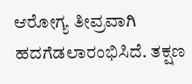ಆರೋಗ್ಯ ತೀವ್ರವಾಗಿ ಹದಗೆಡಲಾರಂಭಿಸಿದೆ. ತಕ್ಷಣ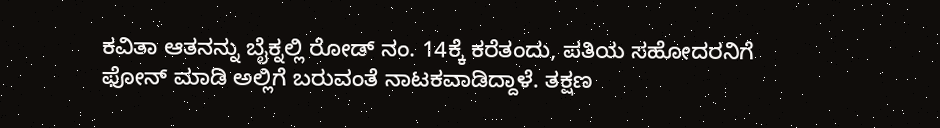ಕವಿತಾ ಆತನನ್ನು ಬೈಕ್ನಲ್ಲಿ ರೋಡ್ ನಂ. 14ಕ್ಕೆ ಕರೆತಂದು, ಪತಿಯ ಸಹೋದರನಿಗೆ ಫೋನ್ ಮಾಡಿ ಅಲ್ಲಿಗೆ ಬರುವಂತೆ ನಾಟಕವಾಡಿದ್ದಾಳೆ. ತಕ್ಷಣ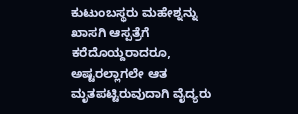ಕುಟುಂಬಸ್ಥರು ಮಹೇಶ್ನನ್ನು ಖಾಸಗಿ ಆಸ್ಪತ್ರೆಗೆ ಕರೆದೊಯ್ದರಾದರೂ, ಅಷ್ಟರಲ್ಲಾಗಲೇ ಆತ ಮೃತಪಟ್ಟಿರುವುದಾಗಿ ವೈದ್ಯರು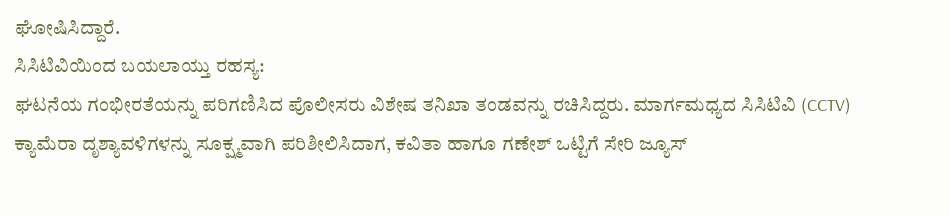ಘೋಷಿಸಿದ್ದಾರೆ.
ಸಿಸಿಟಿವಿಯಿಂದ ಬಯಲಾಯ್ತು ರಹಸ್ಯ:
ಘಟನೆಯ ಗಂಭೀರತೆಯನ್ನು ಪರಿಗಣಿಸಿದ ಪೊಲೀಸರು ವಿಶೇಷ ತನಿಖಾ ತಂಡವನ್ನು ರಚಿಸಿದ್ದರು. ಮಾರ್ಗಮಧ್ಯದ ಸಿಸಿಟಿವಿ (CCTV) ಕ್ಯಾಮೆರಾ ದೃಶ್ಯಾವಳಿಗಳನ್ನು ಸೂಕ್ಷ್ಮವಾಗಿ ಪರಿಶೀಲಿಸಿದಾಗ, ಕವಿತಾ ಹಾಗೂ ಗಣೇಶ್ ಒಟ್ಟಿಗೆ ಸೇರಿ ಜ್ಯೂಸ್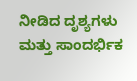ನೀಡಿದ ದೃಶ್ಯಗಳು ಮತ್ತು ಸಾಂದರ್ಭಿಕ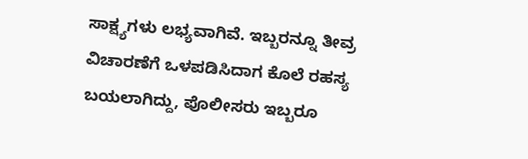ಸಾಕ್ಷ್ಯಗಳು ಲಭ್ಯವಾಗಿವೆ. ಇಬ್ಬರನ್ನೂ ತೀವ್ರ ವಿಚಾರಣೆಗೆ ಒಳಪಡಿಸಿದಾಗ ಕೊಲೆ ರಹಸ್ಯ ಬಯಲಾಗಿದ್ದು, ಪೊಲೀಸರು ಇಬ್ಬರೂ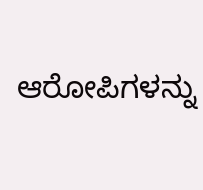ಆರೋಪಿಗಳನ್ನು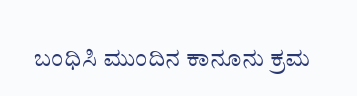ಬಂಧಿಸಿ ಮುಂದಿನ ಕಾನೂನು ಕ್ರಮ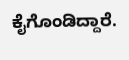ಕೈಗೊಂಡಿದ್ದಾರೆ.